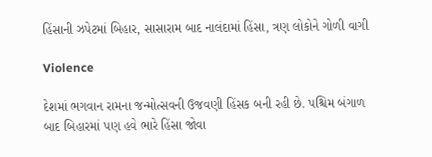હિંસાની ઝપેટમાં બિહાર, સાસારામ બાદ નાલંદામાં હિંસા, ત્રણ લોકોને ગોળી વાગી

Violence

દેશમાં ભગવાન રામના જન્મોત્સવની ઉજવણી હિંસક બની રહી છે. પશ્ચિમ બંગાળ બાદ બિહારમાં પણ હવે ભારે હિંસા જોવા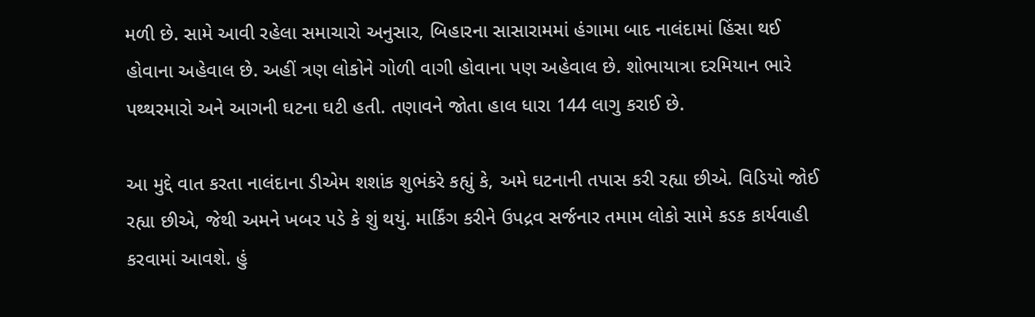મળી છે. સામે આવી રહેલા સમાચારો અનુસાર, બિહારના સાસારામમાં હંગામા બાદ નાલંદામાં હિંસા થઈ હોવાના અહેવાલ છે. અહીં ત્રણ લોકોને ગોળી વાગી હોવાના પણ અહેવાલ છે. શોભાયાત્રા દરમિયાન ભારે પથ્થરમારો અને આગની ઘટના ઘટી હતી. તણાવને જોતા હાલ ધારા 144 લાગુ કરાઈ છે.

આ મુદ્દે વાત કરતા નાલંદાના ડીએમ શશાંક શુભંકરે કહ્યું કે, અમે ઘટનાની તપાસ કરી રહ્યા છીએ. વિડિયો જોઈ રહ્યા છીએ, જેથી અમને ખબર પડે કે શું થયું. માર્કિંગ કરીને ઉપદ્રવ સર્જનાર તમામ લોકો સામે કડક કાર્યવાહી કરવામાં આવશે. હું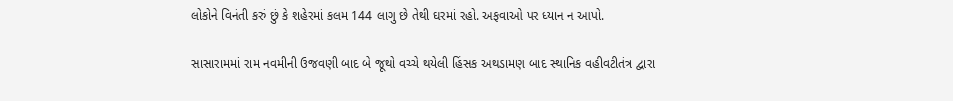લોકોને વિનંતી કરું છું કે શહેરમાં કલમ 144 લાગુ છે તેથી ઘરમાં રહો. અફવાઓ પર ધ્યાન ન આપો.

સાસારામમાં રામ નવમીની ઉજવણી બાદ બે જૂથો વચ્ચે થયેલી હિંસક અથડામણ બાદ સ્થાનિક વહીવટીતંત્ર દ્વારા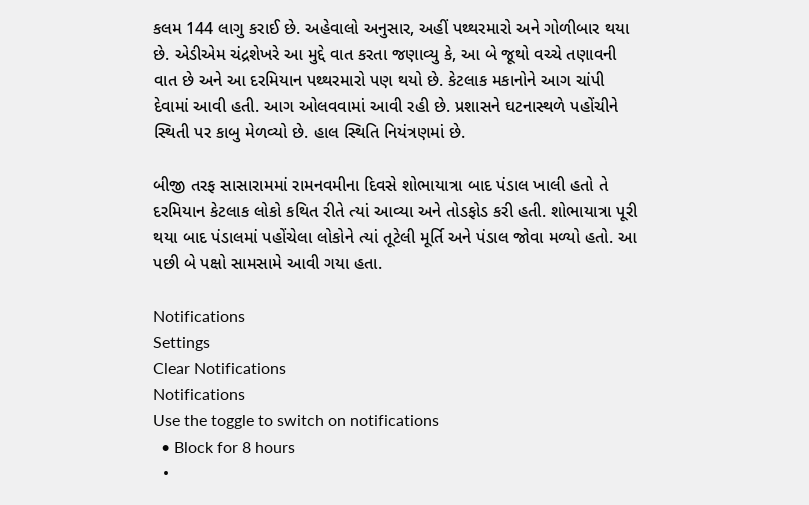કલમ 144 લાગુ કરાઈ છે. અહેવાલો અનુસાર, અહીં પથ્થરમારો અને ગોળીબાર થયા છે. એડીએમ ચંદ્રશેખરે આ મુદ્દે વાત કરતા જણાવ્યુ કે, આ બે જૂથો વચ્ચે તણાવની વાત છે અને આ દરમિયાન પથ્થરમારો પણ થયો છે. કેટલાક મકાનોને આગ ચાંપી દેવામાં આવી હતી. આગ ઓલવવામાં આવી રહી છે. પ્રશાસને ઘટનાસ્થળે પહોંચીને સ્થિતી પર કાબુ મેળવ્યો છે. હાલ સ્થિતિ નિયંત્રણમાં છે.

બીજી તરફ સાસારામમાં રામનવમીના દિવસે શોભાયાત્રા બાદ પંડાલ ખાલી હતો તે દરમિયાન કેટલાક લોકો કથિત રીતે ત્યાં આવ્યા અને તોડફોડ કરી હતી. શોભાયાત્રા પૂરી થયા બાદ પંડાલમાં પહોંચેલા લોકોને ત્યાં તૂટેલી મૂર્તિ અને પંડાલ જોવા મળ્યો હતો. આ પછી બે પક્ષો સામસામે આવી ગયા હતા.

Notifications
Settings
Clear Notifications
Notifications
Use the toggle to switch on notifications
  • Block for 8 hours
  •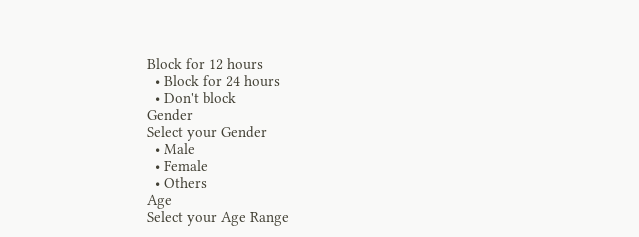Block for 12 hours
  • Block for 24 hours
  • Don't block
Gender
Select your Gender
  • Male
  • Female
  • Others
Age
Select your Age Range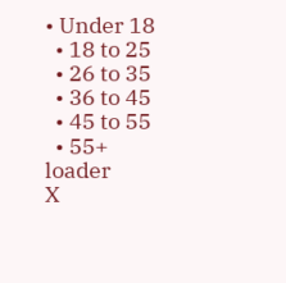• Under 18
  • 18 to 25
  • 26 to 35
  • 36 to 45
  • 45 to 55
  • 55+
loader
X